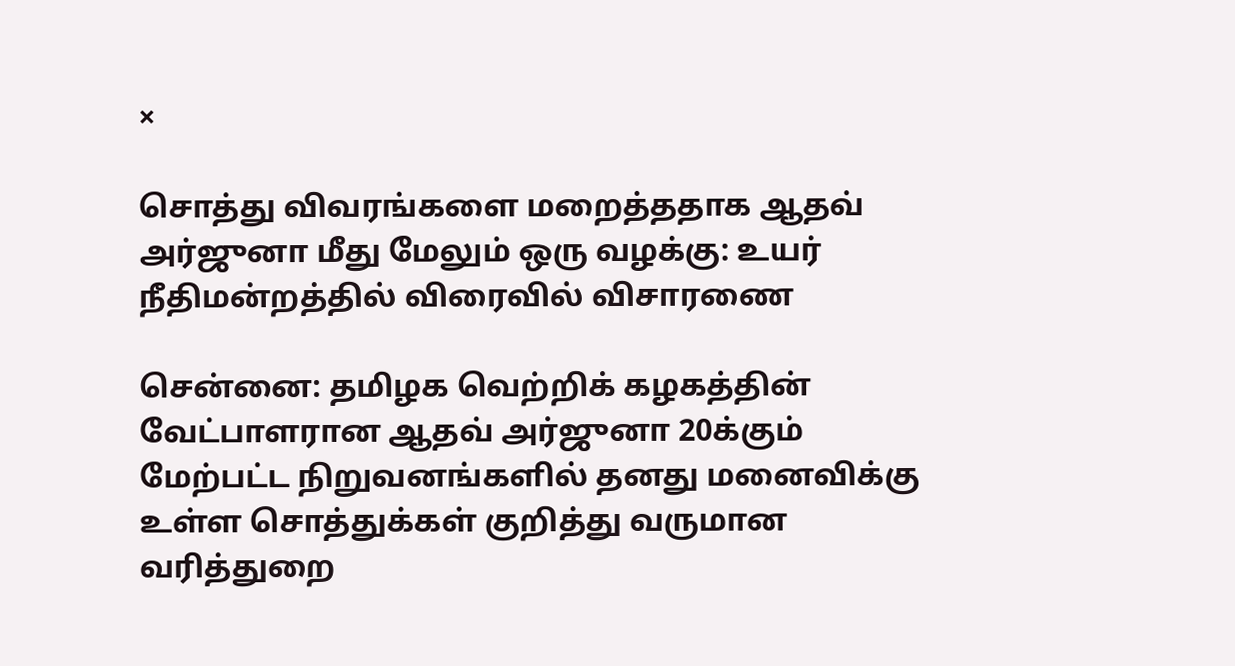×

சொத்து விவரங்களை மறைத்ததாக ஆதவ் அர்ஜுனா மீது மேலும் ஒரு வழக்கு: உயர் நீதிமன்றத்தில் விரைவில் விசாரணை

சென்னை: தமிழக வெற்றிக் கழகத்தின் வேட்பாளரான ஆதவ் அர்ஜுனா 20க்கும் மேற்பட்ட நிறுவனங்களில் தனது மனைவிக்கு உள்ள சொத்துக்கள் குறித்து வருமான வரித்துறை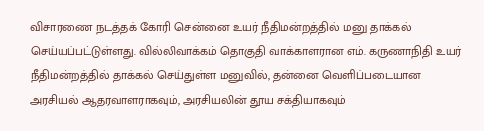விசாரணை நடத்தக் கோரி சென்னை உயர் நீதிமன்றத்தில் மனு தாக்கல் செய்யப்பட்டுள்ளது. வில்லிவாக்கம் தொகுதி வாக்காளரான எம். கருணாநிதி உயர் நீதிமன்றத்தில் தாக்கல் செய்துள்ள மனுவில், தன்னை வெளிப்படையான அரசியல் ஆதரவாளராகவும், அரசியலின் தூய சக்தியாகவும்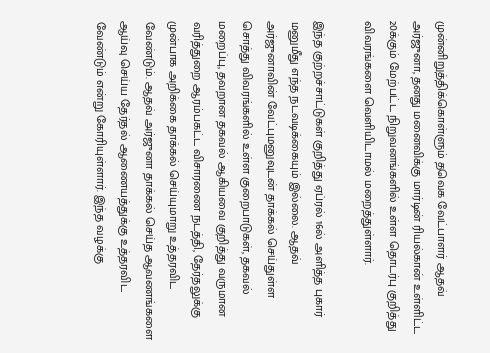முன்னிறுத்திக்கொள்ளும் தவெக வேட்பாளர் ஆதவ் அர்ஜுனா, தனது மனைவிக்கு மார்டின் ரியல்கான் உள்ளிட்ட 20க்கும் மேற்பட்ட நிறுவனங்களில் உள்ள தொடர்பு குறித்து விவரங்களை வெளியிடாமல் மறைத்துள்ளார்.

இந்த குற்றச்சாட்டுகள் குறித்து ஏப்ரல் 16ல் அளித்த புகார் மனுமீது எந்த நடவடிக்கையும் இல்லை. ஆதவ் அர்ஜுனாவின் வேட்புமனுவுடன் தாக்கல் செய்துள்ள சொத்து விவரங்களில் உள்ள குறைபாடுகள், தகவல் மறைப்பு, தவறான தகவல் ஆகியவை குறித்து வருமான வரித்துறை ஆரம்பகட்ட விசாரணை நடத்தி, தேர்தலுக்கு முன்பாக அறிக்கை தாக்கல் செய்யுமாறு உத்தரவிட வேண்டும். ஆதவ் அர்ஜுனா தாக்கல் செய்த ஆவணங்களை ஆய்வு செய்ய தேர்தல் ஆணையத்துக்கு உத்தரவிட வேண்டும் என்று கோரியுள்ளார். இந்த வழக்கு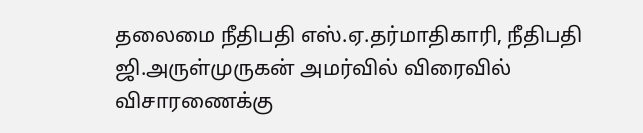தலைமை நீதிபதி எஸ்.ஏ.தர்மாதிகாரி, நீதிபதி ஜி.அருள்முருகன் அமர்வில் விரைவில் விசாரணைக்கு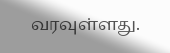வரவுள்ளது.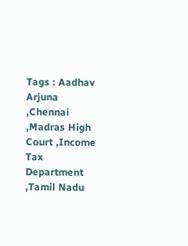Tags : Aadhav Arjuna ,Chennai ,Madras High Court ,Income Tax Department ,Tamil Nadu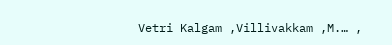Vetri Kalgam ,Villivakkam ,M.… ,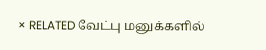× RELATED வேட்பு மனுக்களில்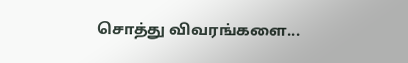சொத்து விவரங்களை...